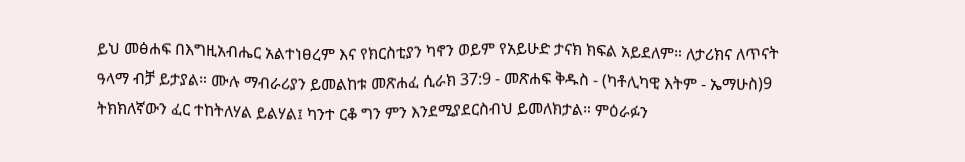ይህ መፅሐፍ በእግዚአብሔር አልተነፀረም እና የክርስቲያን ካኖን ወይም የአይሁድ ታናክ ክፍል አይደለም። ለታሪክና ለጥናት ዓላማ ብቻ ይታያል። ሙሉ ማብራሪያን ይመልከቱ መጽሐፈ ሲራክ 37:9 - መጽሐፍ ቅዱስ - (ካቶሊካዊ እትም - ኤማሁስ)9 ትክክለኛውን ፈር ተከትለሃል ይልሃል፤ ካንተ ርቆ ግን ምን እንደሚያደርስብህ ይመለክታል። ምዕራፉን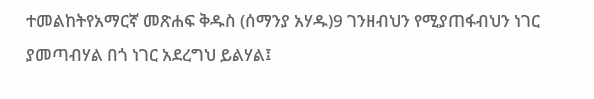ተመልከትየአማርኛ መጽሐፍ ቅዱስ (ሰማንያ አሃዱ)9 ገንዘብህን የሚያጠፋብህን ነገር ያመጣብሃል በጎ ነገር አደረግህ ይልሃል፤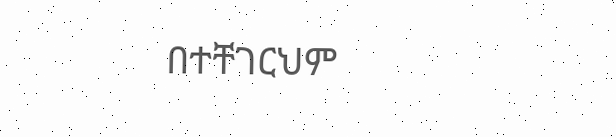በተቸገርህም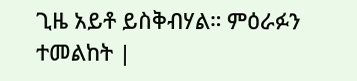ጊዜ አይቶ ይስቅብሃል። ምዕራፉን ተመልከት |